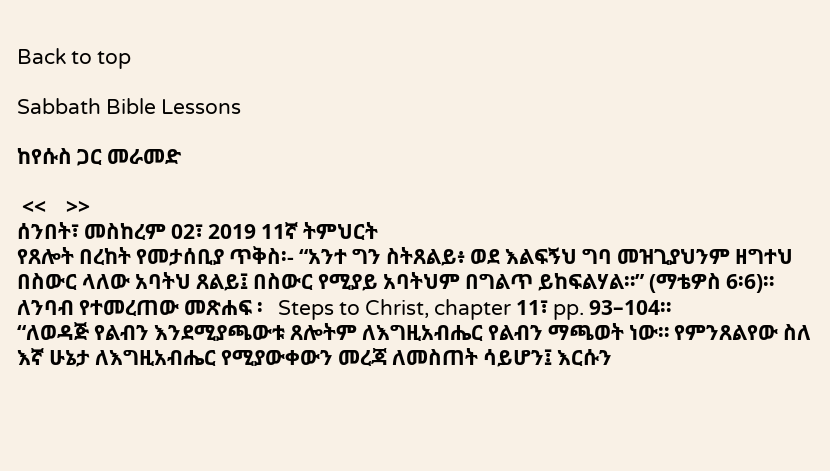Back to top

Sabbath Bible Lessons

ከየሱስ ጋር መራመድ

 <<    >>
ሰንበት፣ መስከረም 02፣ 2019 11ኛ ትምህርት
የጸሎት በረከት የመታሰቢያ ጥቅስ፡- “አንተ ግን ስትጸልይ፥ ወደ እልፍኝህ ግባ መዝጊያህንም ዘግተህ በስውር ላለው አባትህ ጸልይ፤ በስውር የሚያይ አባትህም በግልጥ ይከፍልሃል።” (ማቴዎስ 6፡6)።
ለንባብ የተመረጠው መጽሐፍ ፡   Steps to Christ, chapter 11፣ pp. 93–104።
“ለወዳጅ የልብን እንደሚያጫውቱ ጸሎትም ለእግዚአብሔር የልብን ማጫወት ነው። የምንጸልየው ስለ እኛ ሁኔታ ለእግዚአብሔር የሚያውቀውን መረጃ ለመስጠት ሳይሆን፤ እርሱን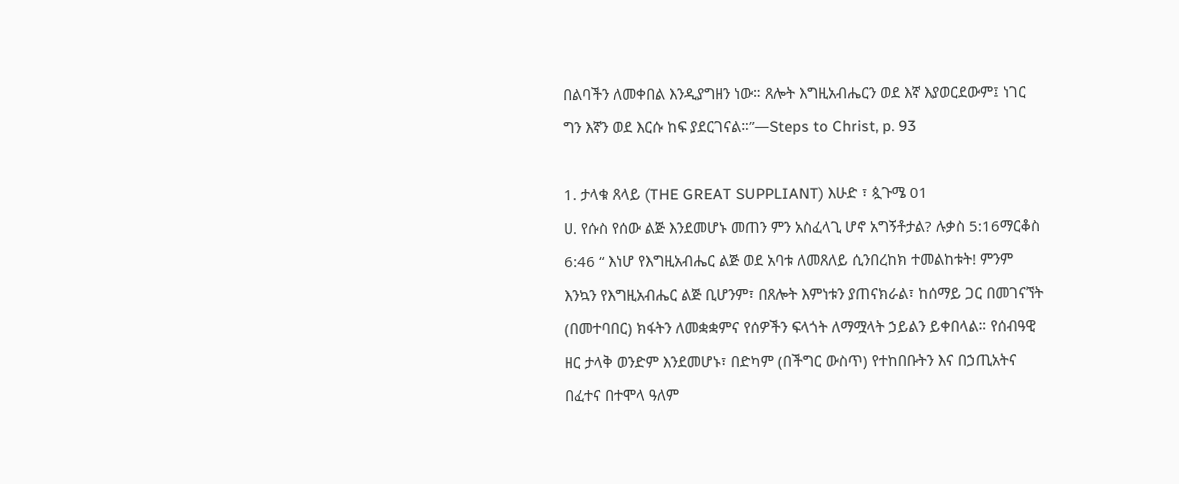በልባችን ለመቀበል እንዲያግዘን ነው። ጸሎት እግዚአብሔርን ወደ እኛ እያወርደውም፤ ነገር ግን እኛን ወደ እርሱ ከፍ ያደርገናል።”—Steps to Christ, p. 93

1. ታላቁ ጸላይ (THE GREAT SUPPLIANT) እሁድ ፣ ጷጉሜ 01
ሀ. የሱስ የሰው ልጅ እንደመሆኑ መጠን ምን አስፈላጊ ሆኖ አግኝቶታል? ሉቃስ 5:16ማርቆስ 6:46 “ እነሆ የእግዚአብሔር ልጅ ወደ አባቱ ለመጸለይ ሲንበረከክ ተመልከቱት! ምንም እንኳን የእግዚአብሔር ልጅ ቢሆንም፣ በጸሎት እምነቱን ያጠናክራል፣ ከሰማይ ጋር በመገናኘት (በመተባበር) ክፋትን ለመቋቋምና የሰዎችን ፍላጎት ለማሟላት ኃይልን ይቀበላል። የሰብዓዊ ዘር ታላቅ ወንድም እንደመሆኑ፣ በድካም (በችግር ውስጥ) የተከበቡትን እና በኃጢአትና በፈተና በተሞላ ዓለም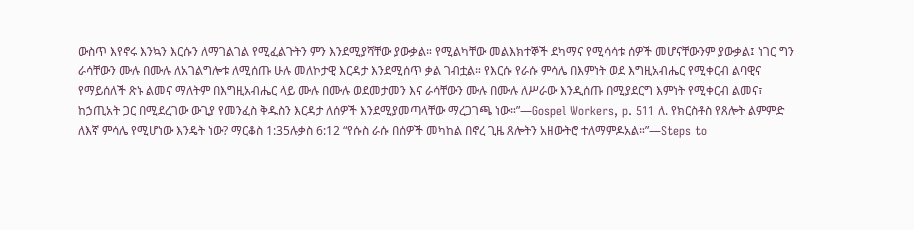ውስጥ እየኖሩ እንኳን እርሱን ለማገልገል የሚፈልጉትን ምን እንደሚያሻቸው ያውቃል። የሚልካቸው መልእክተኞች ደካማና የሚሳሳቱ ሰዎች መሆናቸውንም ያውቃል፤ ነገር ግን ራሳቸውን ሙሉ በሙሉ ለአገልግሎቱ ለሚሰጡ ሁሉ መለኮታዊ እርዳታ እንደሚሰጥ ቃል ገብቷል። የእርሱ የራሱ ምሳሌ በእምነት ወደ እግዚአብሔር የሚቀርብ ልባዊና የማይሰለች ጽኑ ልመና ማለትም በእግዚአብሔር ላይ ሙሉ በሙሉ ወደመታመን እና ራሳቸውን ሙሉ በሙሉ ለሥራው እንዲሰጡ በሚያደርግ እምነት የሚቀርብ ልመና፣ ከኃጢአት ጋር በሚደረገው ውጊያ የመንፈስ ቅዱስን እርዳታ ለሰዎች እንደሚያመጣላቸው ማረጋገጫ ነው።”—Gospel Workers, p. 511 ለ. የክርስቶስ የጸሎት ልምምድ ለእኛ ምሳሌ የሚሆነው እንዴት ነው? ማርቆስ 1:35ሉቃስ 6:12 “የሱስ ራሱ በሰዎች መካከል በኖረ ጊዜ ጸሎትን አዘውትሮ ተለማምዶአል።”—Steps to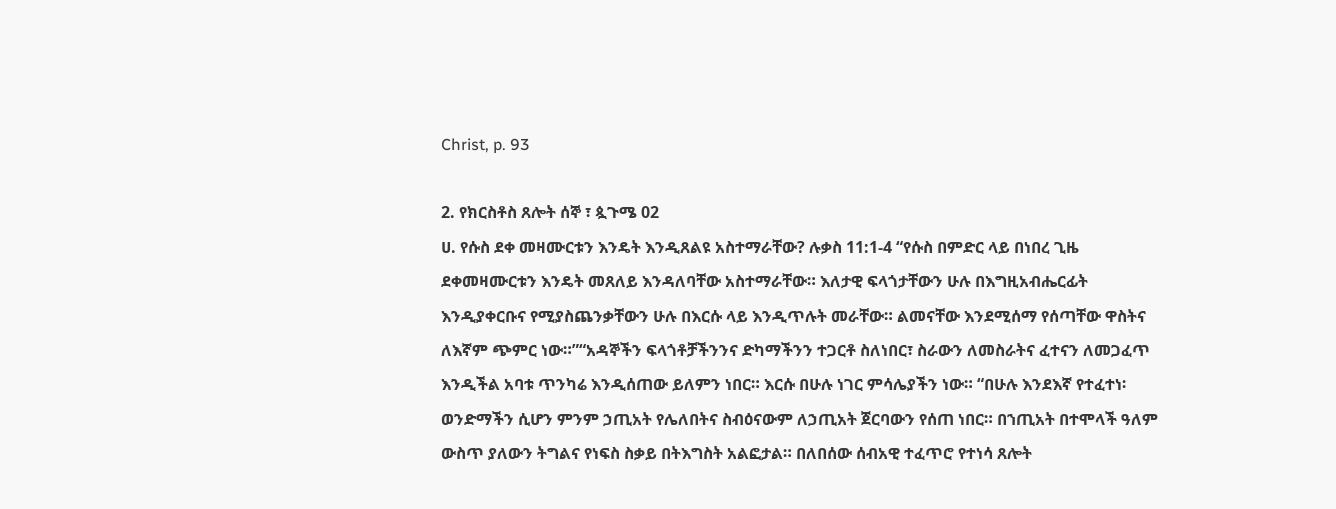Christ, p. 93

2. የክርስቶስ ጸሎት ሰኞ ፣ ጷጉሜ 02
ሀ. የሱስ ደቀ መዛሙርቱን እንዴት እንዲጸልዩ አስተማራቸው? ሉቃስ 11:1-4 “የሱስ በምድር ላይ በነበረ ጊዜ ደቀመዛሙርቱን እንዴት መጸለይ እንዳለባቸው አስተማራቸው። እለታዊ ፍላጎታቸውን ሁሉ በእግዚአብሔርፊት እንዲያቀርቡና የሚያስጨንቃቸውን ሁሉ በእርሱ ላይ እንዲጥሉት መራቸው። ልመናቸው እንደሚሰማ የሰጣቸው ዋስትና ለእኛም ጭምር ነው።”“አዳኞችን ፍላጎቶቻችንንና ድካማችንን ተጋርቶ ስለነበር፣ ስራውን ለመስራትና ፈተናን ለመጋፈጥ እንዲችል አባቱ ጥንካሬ እንዲሰጠው ይለምን ነበር። እርሱ በሁሉ ነገር ምሳሌያችን ነው። “በሁሉ እንደእኛ የተፈተነ፡ ወንድማችን ሲሆን ምንም ኃጢአት የሌለበትና ስብዕናውም ለኃጢአት ጀርባውን የሰጠ ነበር። በኀጢአት በተሞላች ዓለም ውስጥ ያለውን ትግልና የነፍስ ስቃይ በትእግስት አልፎታል። በለበሰው ሰብአዊ ተፈጥሮ የተነሳ ጸሎት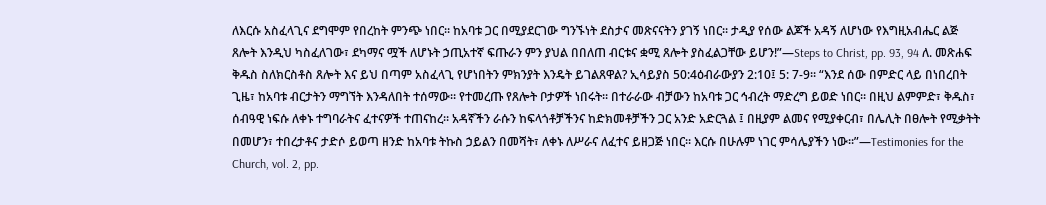ለእርሱ አስፈላጊና ደግሞም የበረከት ምንጭ ነበር። ከአባቱ ጋር በሚያደርገው ግንኙነት ደስታና መጽናናትን ያገኝ ነበር። ታዲያ የሰው ልጆች አዳኝ ለሆነው የእግዚአብሔር ልጅ ጸሎት እንዲህ ካስፈለገው፣ ደካማና ሟች ለሆኑት ኃጢአተኛ ፍጡራን ምን ያህል በበለጠ ብርቱና ቋሚ ጸሎት ያስፈልጋቸው ይሆን!”—Steps to Christ, pp. 93, 94 ለ. መጽሐፍ ቅዱስ ስለክርስቶስ ጸሎት እና ይህ በጣም አስፈላጊ የሆነበትን ምክንያት እንዴት ይገልጸዋል? ኢሳይያስ 50:4ዕብራውያን 2:10፤ 5: 7-9። “እንደ ሰው በምድር ላይ በነበረበት ጊዜ፣ ከአባቱ ብርታትን ማግኘት እንዳለበት ተሰማው። የተመረጡ የጸሎት ቦታዎች ነበሩት። በተራራው ብቻውን ከአባቱ ጋር ኅብረት ማድረግ ይወድ ነበር። በዚህ ልምምድ፣ ቅዱስ፣ ሰብዓዊ ነፍሱ ለቀኑ ተግባራትና ፈተናዎች ተጠናከረ። አዳኛችን ራሱን ከፍላጎቶቻችንና ከድክመቶቻችን ጋር አንድ አድርጓል ፤ በዚያም ልመና የሚያቀርብ፣ በሌሊት በፀሎት የሚቃትት በመሆን፣ ተበረታቶና ታድሶ ይወጣ ዘንድ ከአባቱ ትኩስ ኃይልን በመሻት፣ ለቀኑ ለሥራና ለፈተና ይዘጋጅ ነበር። እርሱ በሁሉም ነገር ምሳሌያችን ነው።”—Testimonies for the Church, vol. 2, pp.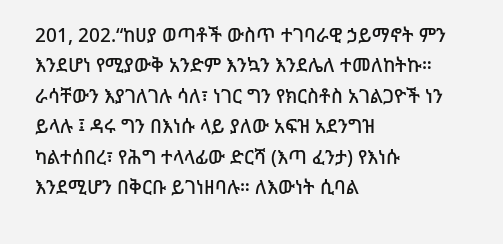201, 202.“ከሀያ ወጣቶች ውስጥ ተገባራዊ ኃይማኖት ምን እንደሆነ የሚያውቅ አንድም እንኳን እንደሌለ ተመለከትኩ። ራሳቸውን እያገለገሉ ሳለ፣ ነገር ግን የክርስቶስ አገልጋዮች ነን ይላሉ ፤ ዳሩ ግን በእነሱ ላይ ያለው አፍዝ አደንግዝ ካልተሰበረ፣ የሕግ ተላላፊው ድርሻ (እጣ ፈንታ) የእነሱ እንደሚሆን በቅርቡ ይገነዘባሉ። ለእውነት ሲባል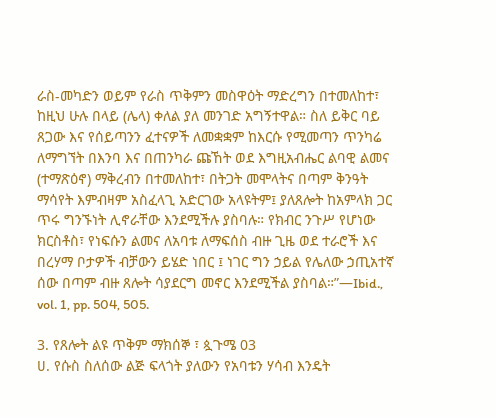ራስ-መካድን ወይም የራስ ጥቅምን መስዋዕት ማድረግን በተመለከተ፣ ከዚህ ሁሉ በላይ (ሌላ) ቀለል ያለ መንገድ አግኝተዋል። ስለ ይቅር ባይ ጸጋው እና የሰይጣንን ፈተናዎች ለመቋቋም ከእርሱ የሚመጣን ጥንካሬ ለማግኘት በእንባ እና በጠንካራ ጩኸት ወደ እግዚአብሔር ልባዊ ልመና (ተማጽዕኖ) ማቅረብን በተመለከተ፣ በትጋት መሞላትና በጣም ቅንዓት ማሳየት እምብዛም አስፈላጊ አድርገው አላዩትም፤ ያለጸሎት ከአምላክ ጋር ጥሩ ግንኙነት ሊኖራቸው እንደሚችሉ ያስባሉ። የክብር ንጉሥ የሆነው ክርስቶስ፣ የነፍሱን ልመና ለአባቱ ለማፍሰስ ብዙ ጊዜ ወደ ተራሮች እና በረሃማ ቦታዎች ብቻውን ይሄድ ነበር ፤ ነገር ግን ኃይል የሌለው ኃጢአተኛ ሰው በጣም ብዙ ጸሎት ሳያደርግ መኖር እንደሚችል ያስባል።”—Ibid., vol. 1, pp. 504, 505.

3. የጸሎት ልዩ ጥቅም ማክሰኞ ፣ ጷጉሜ 03
ሀ. የሱስ ስለሰው ልጅ ፍላጎት ያለውን የአባቱን ሃሳብ እንዴት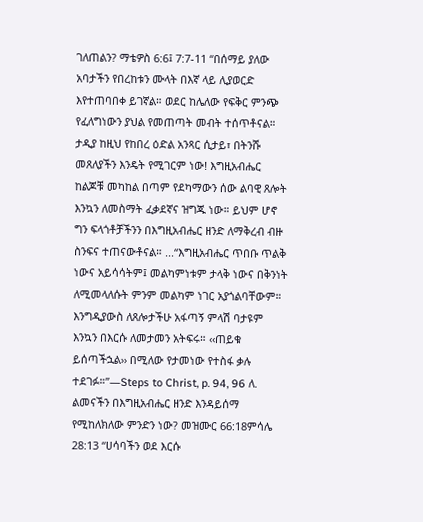ገለጠልን? ማቴዎስ 6:6፤ 7:7-11 “በሰማይ ያለው አባታችን የበረከቱን ሙላት በእኛ ላይ ሊያወርድ እየተጠባበቀ ይገኛል። ወደር ከሌለው የፍቅር ምንጭ የፈለግነውን ያህል የመጠጣት መብት ተሰጥቶናል። ታዲያ ከዚህ የከበረ ዕድል አንጻር ሲታይ፣ በትንሹ መጸለያችን እንዴት የሚገርም ነው! እግዚአብሔር ከልጆቹ መካከል በጣም የደካማውን ሰው ልባዊ ጸሎት እንኳን ለመስማት ፈቃደኛና ዝግጁ ነው። ይህም ሆኖ ግን ፍላጎቶቻችንን በእግዚአብሔር ዘንድ ለማቅረብ ብዙ ስንፍና ተጠናውቶናል። ...“እግዚአብሔር ጥበቡ ጥልቅ ነውና አይሳሳትም፤ መልካምነቱም ታላቅ ነውና በቅንነት ለሚመላለሱት ምንም መልካም ነገር አያጎልባቸውም። እንግዲያውስ ለጸሎታችሁ አፋጣኝ ምላሽ ባታዩም እንኳን በእርሱ ለመታመን አትፍሩ። ‹‹ጠይቁ ይሰጣችኋል›› በሚለው የታመነው የተስፋ ቃሉ ተደገፉ።”—Steps to Christ, p. 94, 96 ለ. ልመናችን በእግዚአብሔር ዘንድ እንዳይሰማ የሚከለክለው ምንድን ነው? መዝሙር 66:18ምሳሌ 28:13 “ሀሳባችን ወደ እርሱ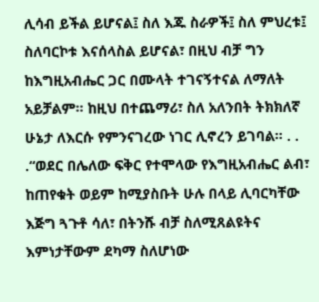ሊሳብ ይችል ይሆናል፤ ስለ እጁ ስራዎች፤ ስለ ምህረቱ፤ ስለባርኮቱ እናሰላስል ይሆናል፣ በዚህ ብቻ ግን ከእግዚአብሔር ጋር በሙላት ተገናኝተናል ለማለት አይቻልም። ከዚህ በተጨማሪ፣ ስለ አለንበት ትክክለኛ ሁኔታ ለእርሱ የምንናገረው ነገር ሊኖረን ይገባል። . . .“ወደር በሌለው ፍቅር የተሞላው የእግዚአብሔር ልብ፣ ከጠየቁት ወይም ከሚያስቡት ሁሉ በላይ ሊባርካቸው እጅግ ጓጉቶ ሳለ፣ በትንሹ ብቻ ስለሚጸልዩትና እምነታቸውም ደካማ ስለሆነው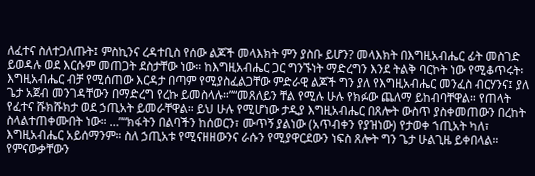ለፈተና ስለተጋለጡት፤ ምስኪንና ረዳተቢስ የሰው ልጆች መላእክት ምን ያስቡ ይሆን? መላእክት በእግዚአብሔር ፊት መስገድ ይወዳሉ ወደ እርሱም መጠጋት ደስታቸው ነው። ከእግዚአብሔር ጋር ግንኙነት ማድረግን እንደ ትልቅ ባርኮት ነው የሚቆጥሩት፡ እግዚአብሔር ብቻ የሚሰጠው እርዳታ በጣም የሚያስፈልጋቸው ምድራዊ ልጆች ግን ያለ የእግዚአብሔር መንፈስ ብርሃንና፤ ያለ ጌታ አጀብ መንገዳቸውን በማድረግ የረኩ ይመስላሉ።”“መጸለይን ቸል የሚሉ ሁሉ የክፉው ጨለማ ይከብባቸዋል። የጠላት የፈተና ሹክሹክታ ወደ ኃጢአት ይመራቸዋል። ይህ ሁሉ የሚሆነው ታዲያ እግዚአብሔር በጸሎት ውስጥ ያስቀመጠውን በረከት ስላልተጠቀሙበት ነው። …”“ክፋትን በልባችን ከሰወርን፣ ሙጥኝ ያልነው (አጥብቀን የያዝነው) የታወቀ ኀጢአት ካለ፣ እግዚአብሔር አይሰማንም። ስለ ኃጢአቱ የሚናዘዘውንና ራሱን የሚያዋርደውን ነፍስ ጸሎት ግን ጌታ ሁልጊዜ ይቀበላል። የምናውቃቸውን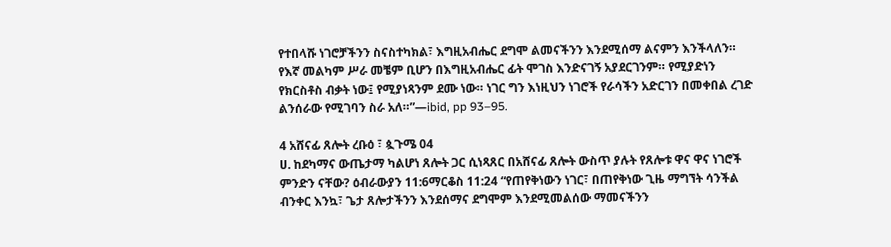የተበላሹ ነገሮቻችንን ስናስተካክል፣ እግዚአብሔር ደግሞ ልመናችንን እንደሚሰማ ልናምን እንችላለን። የእኛ መልካም ሥራ መቼም ቢሆን በእግዚአብሔር ፊት ሞገስ እንድናገኝ አያደርገንም። የሚያድነን የክርስቶስ ብቃት ነው፤ የሚያነጻንም ደሙ ነው። ነገር ግን እነዚህን ነገሮች የራሳችን አድርገን በመቀበል ረገድ ልንሰራው የሚገባን ስራ አለ።”—ibid, pp 93–95.

4 አሸናፊ ጸሎት ረቡዕ ፣ ጷጉሜ 04
ሀ. ከደካማና ውጤታማ ካልሆነ ጸሎት ጋር ሲነጻጸር በአሸናፊ ጸሎት ውስጥ ያሉት የጸሎቱ ዋና ዋና ነገሮች ምንድን ናቸው? ዕብራውያን 11:6ማርቆስ 11:24 “የጠየቅነውን ነገር፣ በጠየቅነው ጊዜ ማግኘት ሳንችል ብንቀር እንኳ፣ ጌታ ጸሎታችንን እንደሰማና ደግሞም እንደሚመልሰው ማመናችንን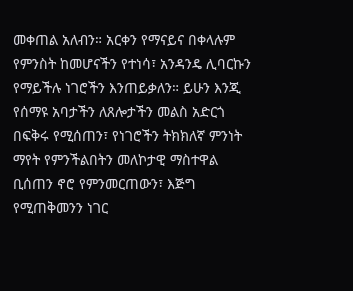መቀጠል አለብን። አርቀን የማናይና በቀላሉም የምንስት ከመሆናችን የተነሳ፣ አንዳንዴ ሊባርኩን የማይችሉ ነገሮችን እንጠይቃለን። ይሁን እንጂ የሰማዩ አባታችን ለጸሎታችን መልስ አድርጎ በፍቅሩ የሚሰጠን፣ የነገሮችን ትክክለኛ ምንነት ማየት የምንችልበትን መለኮታዊ ማስተዋል ቢሰጠን ኖሮ የምንመርጠውን፣ እጅግ የሚጠቅመንን ነገር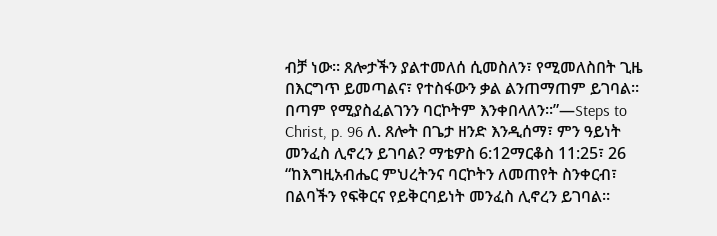ብቻ ነው። ጸሎታችን ያልተመለሰ ሲመስለን፣ የሚመለስበት ጊዜ በእርግጥ ይመጣልና፣ የተስፋውን ቃል ልንጠማጠም ይገባል። በጣም የሚያስፈልገንን ባርኮትም እንቀበላለን።”—Steps to Christ, p. 96 ለ. ጸሎት በጌታ ዘንድ እንዲሰማ፣ ምን ዓይነት መንፈስ ሊኖረን ይገባል? ማቴዎስ 6:12ማርቆስ 11:25፣ 26 “ከእግዚአብሔር ምህረትንና ባርኮትን ለመጠየት ስንቀርብ፣ በልባችን የፍቅርና የይቅርባይነት መንፈስ ሊኖረን ይገባል።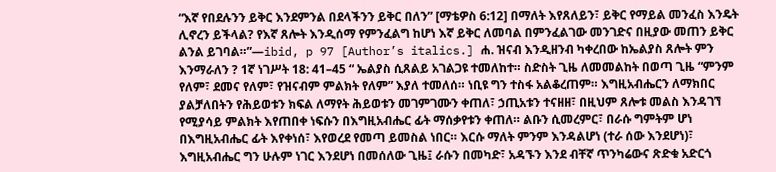“እኛ የበደሉንን ይቅር እንደምንል በደላችንን ይቅር በለን” [ማቴዎስ 6:12] በማለት እየጸለይን፣ ይቅር የማይል መንፈስ እንዴት ሊኖረን ይችላል? የእኛ ጸሎት እንዲሰማ የምንፈልግ ከሆነ እኛ ይቅር ለመባል በምንፈልገው መንገድና በዚያው መጠን ይቅር ልንል ይገባል።”—ibid, p 97 [Author’s italics.] ሐ. ዝናብ እንዲዘንብ ካቀረበው ከኤልያስ ጸሎት ምን እንማራለን ? 1ኛ ነገሥት 18: 41–45 “ ኤልያስ ሲጸልይ አገልጋዩ ተመለከተ። ስድስት ጊዜ ለመመልከት በወጣ ጊዜ “ምንም የለም፣ ደመና የለም፣ የዝናብም ምልክት የለም” እያለ ተመለሰ። ነቢዩ ግን ተስፋ አልቆረጠም። እግዚአብሔርን ለማክበር ያልቻለበትን የሕይወቱን ክፍል ለማየት ሕይወቱን መገምገሙን ቀጠለ፣ ኃጢአቱን ተናዘዘ፣ በዚህም ጸሎቱ መልስ እንዳገኘ የሚያሳይ ምልክት እየጠበቀ ነፍሱን በእግዚአብሔር ፊት ማሰቃየቱን ቀጠለ። ልቡን ሲመረምር፣ በራሱ ግምትም ሆነ በእግዚአብሔር ፊት እየቀነሰ፣ እየወረደ የመጣ ይመስል ነበር። እርሱ ማለት ምንም እንዳልሆነ (ተራ ሰው እንደሆነ)፣ እግዚአብሔር ግን ሁሉም ነገር እንደሆነ በመሰለው ጊዜ፤ ራሱን በመካድ፣ አዳኙን እንደ ብቸኛ ጥንካሬውና ጽድቁ አድርጎ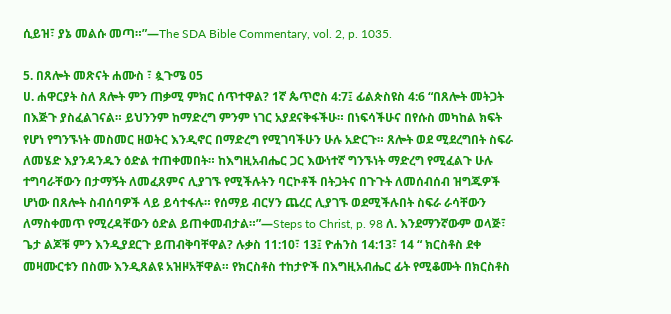ሲይዝ፣ ያኔ መልሱ መጣ።”—The SDA Bible Commentary, vol. 2, p. 1035.

5. በጸሎት መጽናት ሐሙስ ፣ ጷጉሜ 05
ሀ. ሐዋርያት ስለ ጸሎት ምን ጠቃሚ ምክር ሰጥተዋል? 1ኛ ጴጥሮስ 4:7፤ ፊልጵስዩስ 4:6 “በጸሎት መትጋት በእጅጉ ያስፈልገናል። ይህንንም ከማድረግ ምንም ነገር አያደናቅፋችሁ። በነፍሳችሁና በየሱስ መካከል ክፍት የሆነ የግንኙነት መስመር ዘወትር እንዲኖር በማድረግ የሚገባችሁን ሁሉ አድርጉ። ጸሎት ወደ ሚደረግበት ስፍራ ለመሄድ እያንዳንዱን ዕድል ተጠቀመበት። ከእግዚአብሔር ጋር እውነተኛ ግንኙነት ማድረግ የሚፈልጉ ሁሉ ተግባራቸውን በታማኝት ለመፈጸምና ሊያገኙ የሚችሉትን ባርኮቶች በትጋትና በጉጉት ለመሰብሰብ ዝግጁዎች ሆነው በጸሎት ስብሰባዎች ላይ ይሳተፋሉ። የሰማይ ብርሃን ጨረር ሊያገኙ ወደሚችሉበት ስፍራ ራሳቸውን ለማስቀመጥ የሚረዳቸውን ዕድል ይጠቀመብታል።”—Steps to Christ, p. 98 ለ. እንደማንኛውም ወላጅ፣ ጌታ ልጆቹ ምን እንዲያደርጉ ይጠብቅባቸዋል? ሉቃስ 11:10፣ 13፤ ዮሐንስ 14:13፣ 14 “ ክርስቶስ ደቀ መዛሙርቱን በስሙ እንዲጸልዩ አዝዞአቸዋል። የክርስቶስ ተከታዮች በእግዚአብሔር ፊት የሚቆሙት በክርስቶስ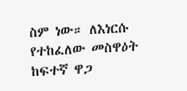ስም ነው። ለእነርሱ የተከፈለው መስዋዕት ከፍተኛ ዋጋ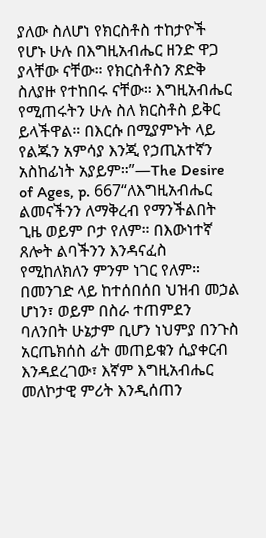ያለው ስለሆነ የክርስቶስ ተከታዮች የሆኑ ሁሉ በእግዚአብሔር ዘንድ ዋጋ ያላቸው ናቸው። የክርስቶስን ጽድቅ ስለያዙ የተከበሩ ናቸው። እግዚአብሔር የሚጠሩትን ሁሉ ስለ ክርስቶስ ይቅር ይላችዋል። በእርሱ በሚያምኑት ላይ የልጁን አምሳያ እንጂ የኃጢአተኛን አስከፊነት አያይም።”—The Desire of Ages, p. 667“ለእግዚአብሔር ልመናችንን ለማቅረብ የማንችልበት ጊዜ ወይም ቦታ የለም። በእውነተኛ ጸሎት ልባችንን እንዳናፈስ የሚከለክለን ምንም ነገር የለም። በመንገድ ላይ ከተሰበሰበ ህዝብ መኃል ሆነን፣ ወይም በስራ ተጠምደን ባለንበት ሁኔታም ቢሆን ነህምያ በንጉስ አርጤክሰስ ፊት መጠይቁን ሲያቀርብ እንዳደረገው፣ እኛም እግዚአብሔር መለኮታዊ ምሪት እንዲሰጠን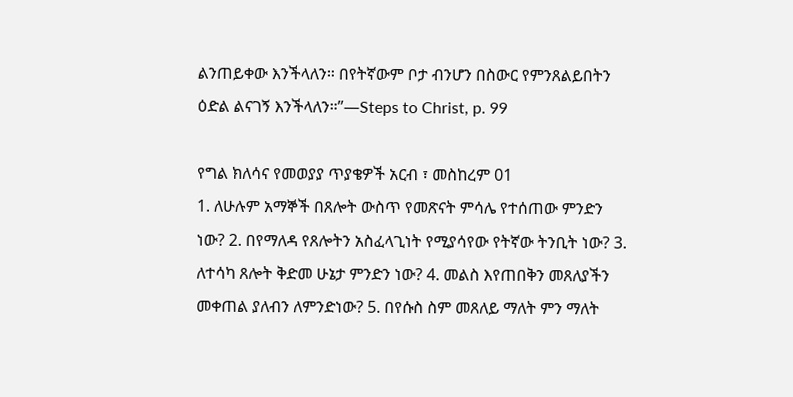ልንጠይቀው እንችላለን። በየትኛውም ቦታ ብንሆን በስውር የምንጸልይበትን ዕድል ልናገኝ እንችላለን።”—Steps to Christ, p. 99

የግል ክለሳና የመወያያ ጥያቄዎች አርብ ፣ መስከረም 01
1. ለሁሉም አማኞች በጸሎት ውስጥ የመጽናት ምሳሌ የተሰጠው ምንድን ነው? 2. በየማለዳ የጸሎትን አስፈላጊነት የሚያሳየው የትኛው ትንቢት ነው? 3. ለተሳካ ጸሎት ቅድመ ሁኔታ ምንድን ነው? 4. መልስ እየጠበቅን መጸለያችን መቀጠል ያለብን ለምንድነው? 5. በየሱስ ስም መጸለይ ማለት ምን ማለት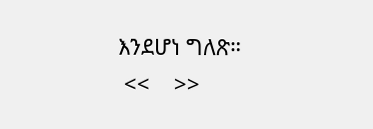እንደሆነ ግለጽ።
 <<    >>